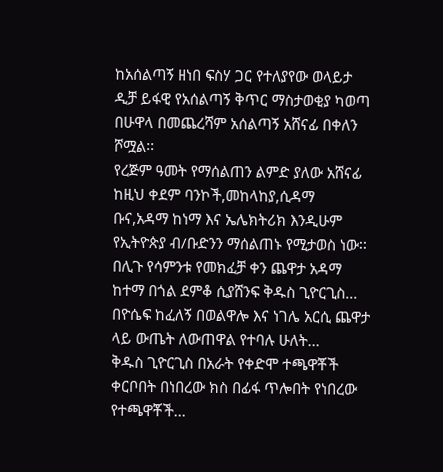ከአሰልጣኝ ዘነበ ፍስሃ ጋር የተለያየው ወላይታ ዲቻ ይፋዊ የአሰልጣኝ ቅጥር ማስታወቂያ ካወጣ በሁዋላ በመጨረሻም አሰልጣኝ አሸናፊ በቀለን ሾሟል፡፡
የረጅም ዓመት የማሰልጠን ልምድ ያለው አሸናፊ ከዚህ ቀደም ባንኮች,መከላከያ,ሲዳማ ቡና,አዳማ ከነማ እና ኤሌክትሪክ እንዲሁም የኢትዮጵያ ብ/ቡድንን ማሰልጠኑ የሚታወስ ነው፡፡
በሊጉ የሳምንቱ የመክፈቻ ቀን ጨዋታ አዳማ ከተማ በጎል ደምቆ ሲያሸንፍ ቅዱስ ጊዮርጊስ...
በዮሴፍ ከፈለኝ በወልዋሎ እና ነገሌ አርሲ ጨዋታ ላይ ውጤት ለውጠዋል የተባሉ ሁለት...
ቅዱስ ጊዮርጊስ በአራት የቀድሞ ተጫዋቾች ቀርቦበት በነበረው ክስ በፊፋ ጥሎበት የነበረው የተጫዋቾች...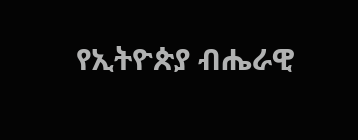የኢትዮጵያ ብሔራዊ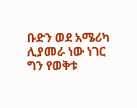ቡድን ወደ አሜሪካ ሊያመራ ነው ነገር ግን የወቅቱ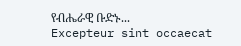የብሔራዊ ቡድኑ...
Excepteur sint occaecat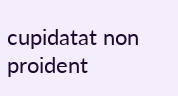cupidatat non proident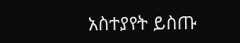አስተያየት ይስጡ